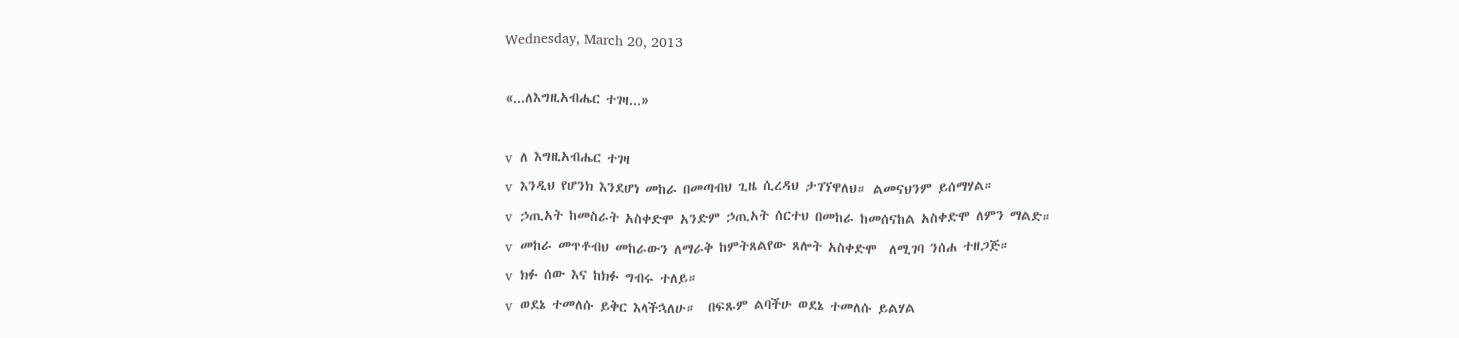Wednesday, March 20, 2013

«...ለእግዚአብሔር ተገዛ...»

v  ለ እግዚአብሔር ተገዛ
v  እንዲህ የሆንክ እንደሆነ መከራ በመጣብህ ጊዜ ሲረዳህ ታገኘዋለህ። ልመናህንም ይሰማሃል።
v  ኃጢአት ከመስራት አስቀድሞ አንድም ኃጢአት ሰርተህ በመከራ ከመሰናከል አስቀድሞ ለምን ማልድ።
v  መከራ መጥቶብህ መከራውን ለማራቅ ከምትጸልየው ጸሎት አስቀድሞ  ለሚገባ ንሰሐ ተዘጋጅ።
v  ክፉ ሰው እና ከክፉ ግብሩ ተለይ።
v  ወደኔ ተመለሱ ይቅር እላችኋለሁ።  በፍጹም ልባችሁ ወደኔ ተመለሱ ይልሃል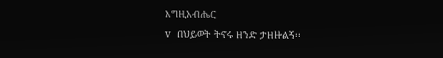እግዚአብሔር
v  በህይወት ትኖሩ ዘንድ ታዘዙልኝ፡፡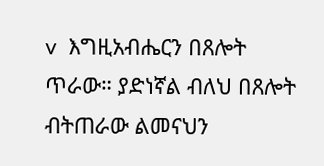v  እግዚአብሔርን በጸሎት ጥራው። ያድነኛል ብለህ በጸሎት ብትጠራው ልመናህን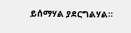ይሰማሃል ያደርግልሃል።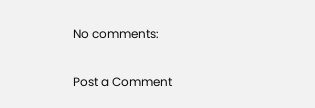No comments:

Post a Comment